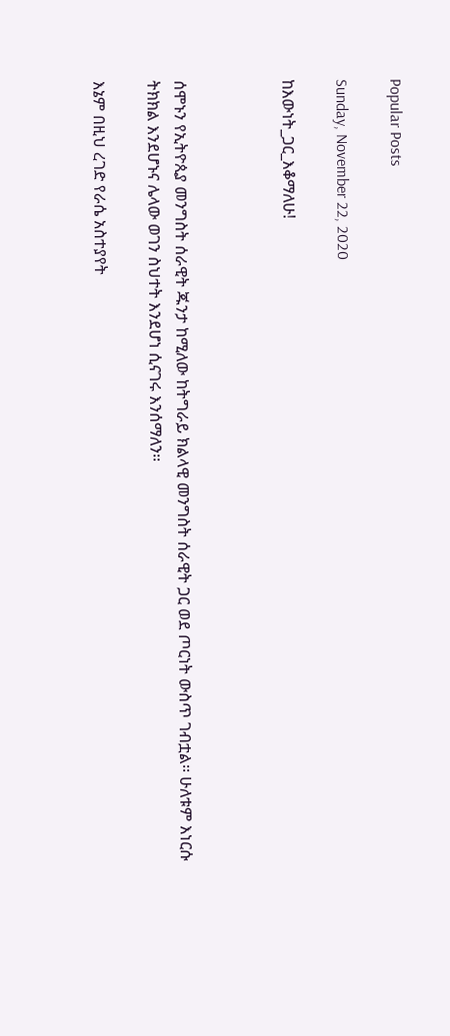Popular Posts

Sunday, November 22, 2020

ከእውነት_ጋር_እቆማለሁ!



ሰሞኑን የኢትዮጲያ መንግስት ሰራዊት ጁንታ ከሚለው ከትግራይ ክልላዊ መንግስት ሰራዊት ጋር ወደ ጦርነት ውስጥ ገብቷል፡፡ ሁለቱም እነርሱ ትክክል እንደሆኑና ሌላው ወገን ስህተት እንደሆነ ሲናገሩ እንሰማለን፡፡

እኔም በዚህ ረገድ የራሴ አስተያየት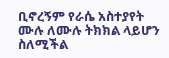ቢኖረኝም የራሴ አስተያየት ሙሉ ለሙሉ ትክክል ላይሆን ስለሚችል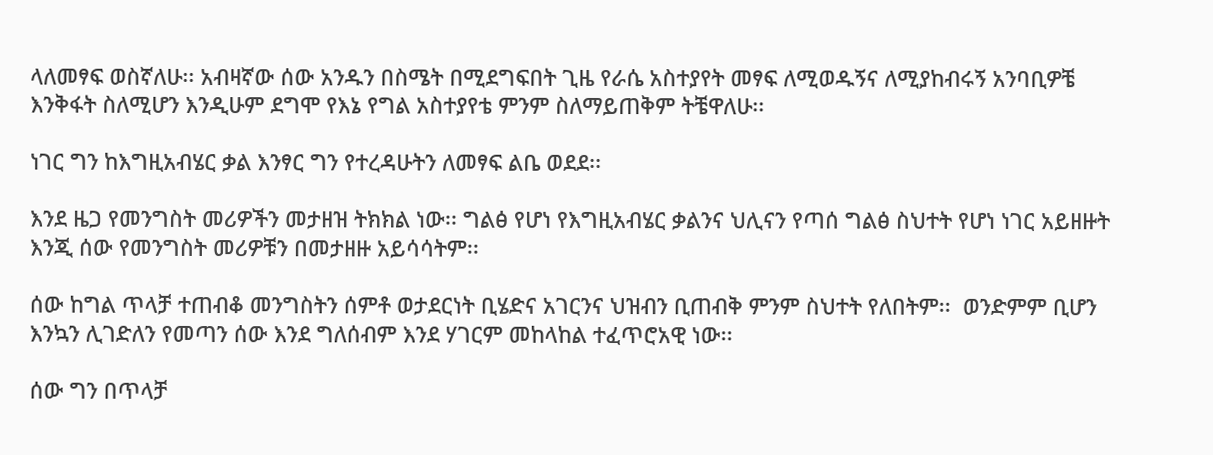ላለመፃፍ ወስኛለሁ፡፡ አብዛኛው ሰው አንዱን በስሜት በሚደግፍበት ጊዜ የራሴ አስተያየት መፃፍ ለሚወዱኝና ለሚያከብሩኝ አንባቢዎቼ እንቅፋት ስለሚሆን እንዲሁም ደግሞ የእኔ የግል አስተያየቴ ምንም ስለማይጠቅም ትቼዋለሁ፡፡

ነገር ግን ከእግዚአብሄር ቃል እንፃር ግን የተረዳሁትን ለመፃፍ ልቤ ወደደ፡፡

እንደ ዜጋ የመንግስት መሪዎችን መታዘዝ ትክክል ነው፡፡ ግልፅ የሆነ የእግዚአብሄር ቃልንና ህሊናን የጣሰ ግልፅ ስህተት የሆነ ነገር አይዘዙት እንጂ ሰው የመንግስት መሪዎቹን በመታዘዙ አይሳሳትም፡፡

ሰው ከግል ጥላቻ ተጠብቆ መንግስትን ሰምቶ ወታደርነት ቢሄድና አገርንና ህዝብን ቢጠብቅ ምንም ስህተት የለበትም፡፡  ወንድምም ቢሆን እንኳን ሊገድለን የመጣን ሰው እንደ ግለሰብም እንደ ሃገርም መከላከል ተፈጥሮአዊ ነው፡፡

ሰው ግን በጥላቻ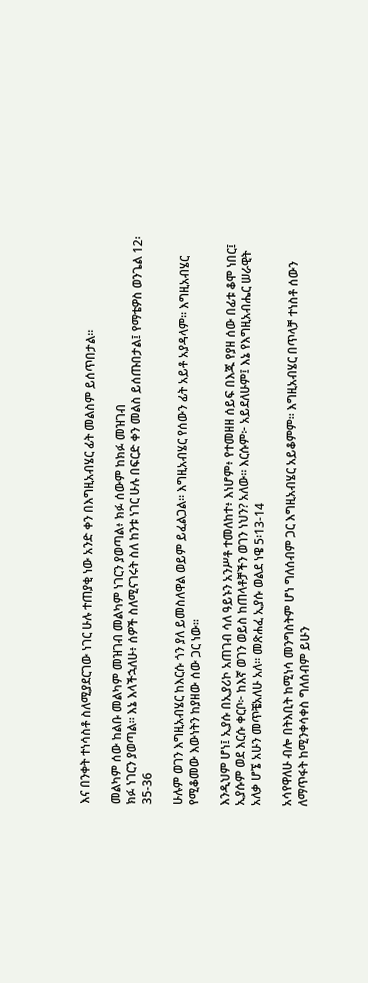እና በንቀት ተነሳስቶ ስለሚያደርገው ነገር ሁሉ ተጠያቂ ነው አንድ ቀን በእግዚአብሄር ፊት መልስም ይሰጥበታል፡፡

መልካም ሰው ከልቡ መልካም መዝገብ መልካም ነገርን ያወጣል፥ ክፉ ሰውም ከክፉ መዝገብ
ክፉ ነገርን ያወጣል። እኔ እላችኋለሁ፥ ሰዎች ስለሚናገሩት ስለ ከንቱ ነገር ሁሉ በፍርድ ቀን መልስ ይሰጡበታል፤ የማቴዎስ ወንጌል 12፡35-36

ሁሉም ወገን እግዚአብሄር ከእርሱ ጎን ያለ ይመስለዋል ወይም ይፈልጋል፡፡ እግዚአብሄር የሰውን ፊት አይቶ አያዳላም፡፡ እግዚአብሄር የሚቆመው እውነትን ከያዘው ሰው ጋር ነው፡፡

እንዲህም ሆነ፤ ኢያሱ በኢያሪኮ አጠገብ ሳለ ዓይኑን አንሥቶ ተመለከተ፥ እነሆም፥ የተመዘዘ ሰይፍ በእጁ የያዘ ሰው በፊቱ ቆሞ ነበር፤ ኢያሱም ወደ እርሱ ቀርቦ፦ ከእኛ ወገን ወይስ ከጠላቶቻችን ወገን ነህን? አለው። እርሱም፦ አይደለሁም፤ እኔ የእግዚአብሔር ሠራዊት አለቃ ሆኜ አሁን መጥቼአለሁ አለ። መጽሐፈ ኢያሱ ወልደ ነዌ 5፡13-14

አሳየዋለሁ ብሎ በትእቢት ከሚነሳ መንግስትም ሆነ ግለሰብም ጋር እግዚአብሄር አይቆምም፡፡ እግዚአብሄር በጥላቻ ተነስቶ ሰውን ለማጥፋት ከሚንቀሳቀስ ግለሰብም ይሁን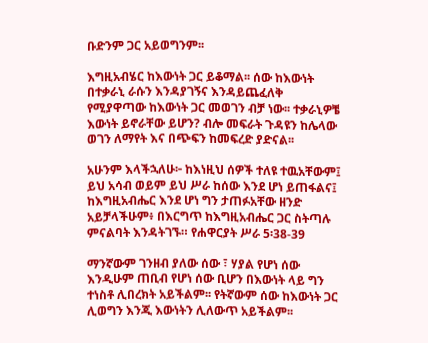ቡድንም ጋር አይወግንም፡፡

እግዚአብሄር ከእውነት ጋር ይቆማል፡፡ ሰው ከእውነት በተቃራኒ ራሱን እንዳያገኝና እንዳይጨፈለቅ የሚያዋጣው ከእውነት ጋር መወገን ብቻ ነው፡፡ ተቃራኒዎቼ እውነት ይኖራቸው ይሆን? ብሎ መፍራት ጉዳዩን ከሌላው ወገን ለማየት እና በጭፍን ከመፍረድ ያድናል፡፡

አሁንም እላችኋለሁ፦ ከእነዚህ ሰዎች ተለዩ ተዉአቸውም፤ ይህ አሳብ ወይም ይህ ሥራ ከሰው እንደ ሆነ ይጠፋልና፤ ከእግዚአብሔር እንደ ሆነ ግን ታጠፉአቸው ዘንድ አይቻላችሁም፥ በእርግጥ ከእግዚአብሔር ጋር ስትጣሉ ምናልባት እንዳትገኙ። የሐዋርያት ሥራ 5፡38-39

ማንኛውም ገንዘብ ያለው ሰው ፣ ሃያል የሆነ ሰው እንዲሁም ጠቢብ የሆነ ሰው ቢሆን በእውነት ላይ ግን ተነስቶ ሊበረክት አይችልም፡፡ የትኛውም ሰው ከእውነት ጋር ሊወግን እንጂ እውነትን ሊለውጥ አይችልም፡፡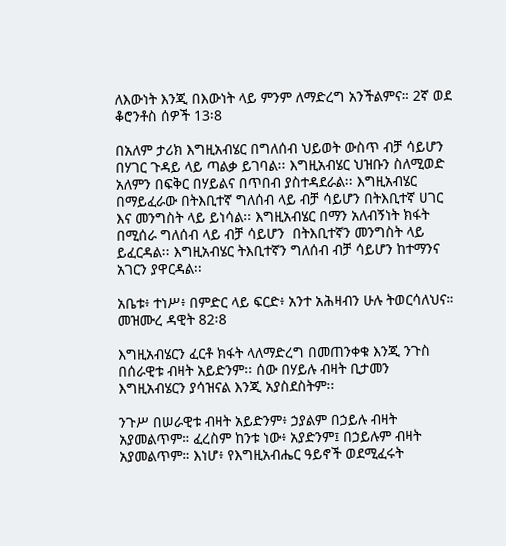ለእውነት እንጂ በእውነት ላይ ምንም ለማድረግ አንችልምና። 2ኛ ወደ ቆሮንቶስ ሰዎች 13፡8

በአለም ታሪክ እግዚአብሄር በግለሰብ ህይወት ውስጥ ብቻ ሳይሆን በሃገር ጉዳይ ላይ ጣልቃ ይገባል፡፡ እግዚአብሄር ህዝቡን ስለሚወድ አለምን በፍቅር በሃይልና በጥበብ ያስተዳደራል፡፡ እግዚአብሄር በማይፈራው በትእቢተኛ ግለሰብ ላይ ብቻ ሳይሆን በትእቢተኛ ሀገር እና መንግስት ላይ ይነሳል፡፡ እግዚአብሄር በማን አለብኝነት ክፋት በሚሰራ ግለሰብ ላይ ብቻ ሳይሆን  በትእቢተኛን መንግስት ላይ ይፈርዳል፡፡ እግዚአብሄር ትእቢተኛን ግለሰብ ብቻ ሳይሆን ከተማንና አገርን ያዋርዳል፡፡

አቤቱ፥ ተነሥ፥ በምድር ላይ ፍርድ፥ አንተ አሕዛብን ሁሉ ትወርሳለህና። መዝሙረ ዳዊት 82፡8

እግዚአብሄርን ፈርቶ ክፋት ላለማድረግ በመጠንቀቁ እንጂ ንጉስ በሰራዊቱ ብዛት አይድንም፡፡ ሰው በሃይሉ ብዛት ቢታመን እግዚአብሄርን ያሳዝናል እንጂ አያስደስትም፡፡

ንጉሥ በሠራዊቱ ብዛት አይድንም፥ ኃያልም በኃይሉ ብዛት አያመልጥም። ፈረስም ከንቱ ነው፥ አያድንም፤ በኃይሉም ብዛት አያመልጥም። እነሆ፥ የእግዚአብሔር ዓይኖች ወደሚፈሩት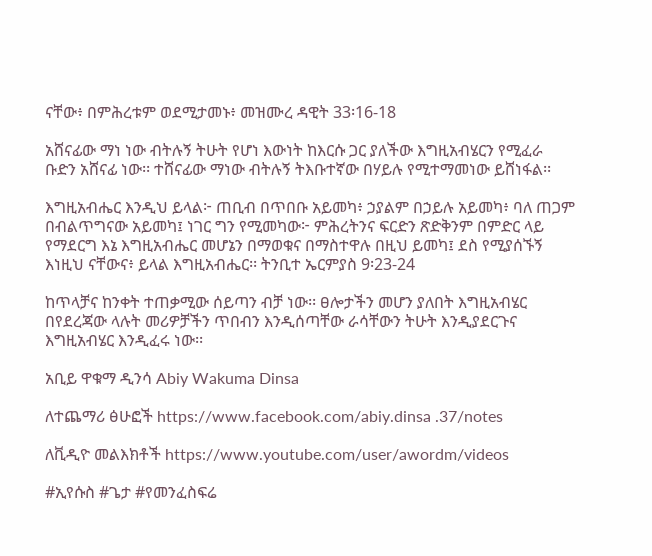ናቸው፥ በምሕረቱም ወደሚታመኑ፥ መዝሙረ ዳዊት 33፡16-18

አሸናፊው ማነ ነው ብትሉኝ ትሁት የሆነ እውነት ከእርሱ ጋር ያለችው እግዚአብሄርን የሚፈራ ቡድን አሸናፊ ነው፡፡ ተሸናፊው ማነው ብትሉኝ ትእቡተኛው በሃይሉ የሚተማመነው ይሸነፋል፡፡

እግዚአብሔር እንዲህ ይላል፦ ጠቢብ በጥበቡ አይመካ፥ ኃያልም በኃይሉ አይመካ፥ ባለ ጠጋም በብልጥግናው አይመካ፤ ነገር ግን የሚመካው፦ ምሕረትንና ፍርድን ጽድቅንም በምድር ላይ የማደርግ እኔ እግዚአብሔር መሆኔን በማወቁና በማስተዋሉ በዚህ ይመካ፤ ደስ የሚያሰኙኝ እነዚህ ናቸውና፥ ይላል እግዚአብሔር፡፡ ትንቢተ ኤርምያስ 9፡23-24

ከጥላቻና ከንቀት ተጠቃሚው ሰይጣን ብቻ ነው፡፡ ፀሎታችን መሆን ያለበት እግዚአብሄር በየደረጃው ላሉት መሪዎቻችን ጥበብን እንዲሰጣቸው ራሳቸውን ትሁት እንዲያደርጉና እግዚአብሄር እንዲፈሩ ነው፡፡

አቢይ ዋቁማ ዲንሳ Abiy Wakuma Dinsa

ለተጨማሪ ፅሁፎች https://www.facebook.com/abiy.dinsa .37/notes

ለቪዲዮ መልእክቶች https://www.youtube.com/user/awordm/videos

#ኢየሱስ #ጌታ #የመንፈስፍሬ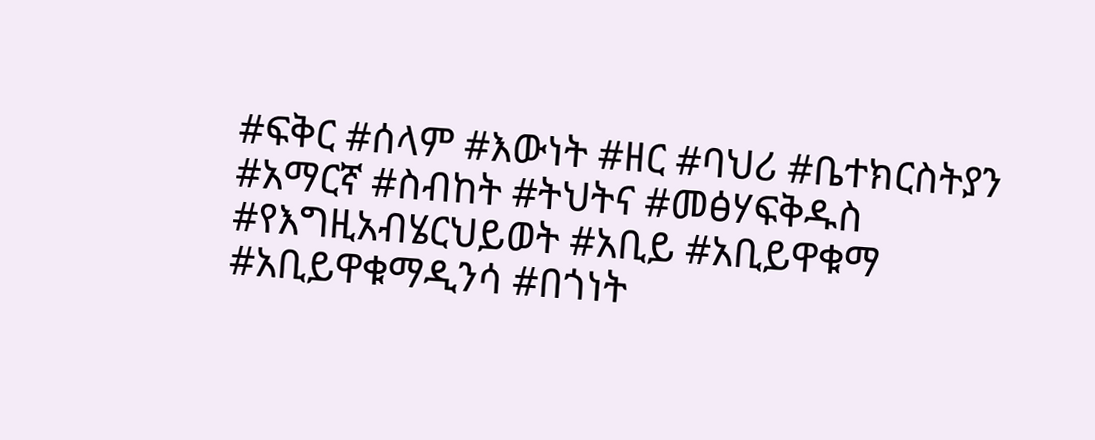#ፍቅር #ሰላም #እውነት #ዘር #ባህሪ #ቤተክርስትያን #አማርኛ #ስብከት #ትህትና #መፅሃፍቅዱስ #የእግዚአብሄርህይወት #አቢይ #አቢይዋቁማ #አቢይዋቁማዲንሳ #በጎነት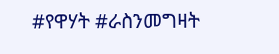#የዋሃት #ራስንመግዛት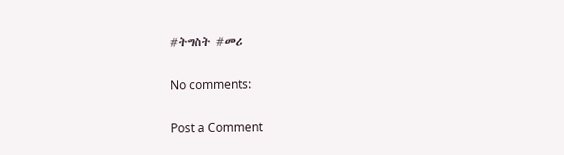#ትግስት #መሪ

No comments:

Post a Comment